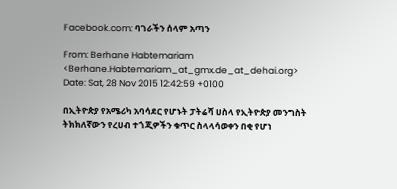Facebook.com: ባገራችን ሰላም አጣን

From: Berhane Habtemariam <Berhane.Habtemariam_at_gmx.de_at_dehai.org>
Date: Sat, 28 Nov 2015 12:42:59 +0100

በኢትዮጵያ የአሜሪካ አባሳደር የሆኑት ፓትሬሻ ሀስላ የኢትዮጵያ መንግስት ትክክለኛውን የረሀብ ተጎጂዎችን ቁጥር ስላላሳወቀን በቂ የሆነ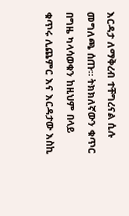እርዳታ ለማቅረብ ተቸግረናል ሲሉ መግለጫ ሰጡ። ትክክለኛውን ቁጥር በግዜ ካላሳወቁን ከዚህም በላይ ቁጥሩ ሊጨምር እና እርዳታው እስኪ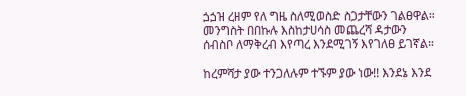ጏጏዝ ረዘም የለ ግዜ ስለሚወስድ ስጋታቸውን ገልፀዋል። መንግስት በበኩሉ እስከታሀሳስ መጨረሻ ዳታውን ሰብስቦ ለማቅረብ እየጣረ እንደሚገኝ እየገለፀ ይገኛል።

ከረምሻታ ያው ተንጋለሉም ተኙም ያው ነው!! እንደኔ እንደ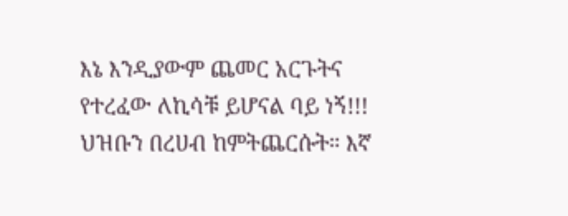እኔ እንዲያውም ጨመር አርጉትና የተረፈው ለኪሳቹ ይሆናል ባይ ነኝ!!! ህዝቡን በረሀብ ከምትጨርሱት። እኛ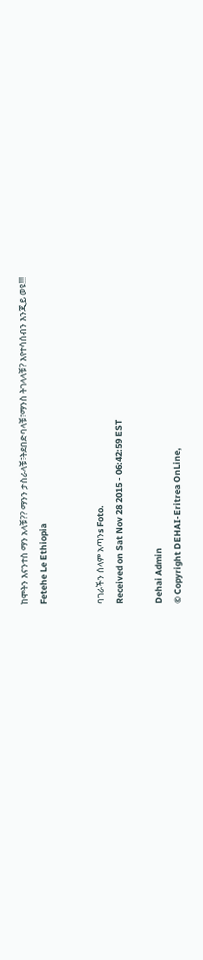ከሞትን እናንተስ ማን አላቹ?? ማንን ታስራላቹ፣ትደበድባላቹ፣ማንስ ትገላላቹ? እየተሳሰብን እንጂይ ወዩ!!!
Fetehe Le Ethiopia


ባገራችን ሰላም አጣንs Foto.
Received on Sat Nov 28 2015 - 06:42:59 EST

Dehai Admin
© Copyright DEHAI-Eritrea OnLine,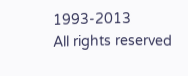1993-2013
All rights reserved